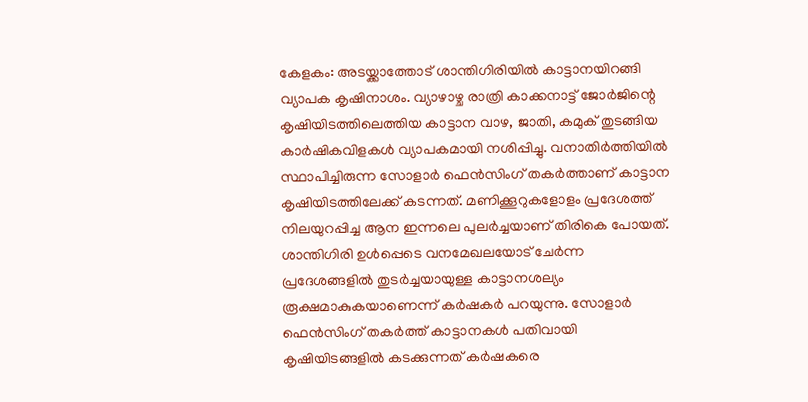കേളകം: അടയ്ക്കാത്തോട് ശാന്തിഗിരിയിൽ കാട്ടാനയിറങ്ങി വ്യാപക കൃഷിനാശം. വ്യാഴാഴ്ച രാത്രി കാക്കനാട്ട് ജോർജിന്റെ കൃഷിയിടത്തിലെത്തിയ കാട്ടാന വാഴ, ജാതി, കമുക് തുടങ്ങിയ കാർഷികവിളകൾ വ്യാപകമായി നശിപ്പിച്ചു. വനാതിർത്തിയിൽ സ്ഥാപിച്ചിരുന്ന സോളാർ ഫെൻസിംഗ് തകർത്താണ് കാട്ടാന കൃഷിയിടത്തിലേക്ക് കടന്നത്. മണിക്കൂറുകളോളം പ്രദേശത്ത് നിലയുറപ്പിച്ച ആന ഇന്നലെ പുലർച്ചയാണ് തിരികെ പോയത്.
ശാന്തിഗിരി ഉൾപ്പെടെ വനമേഖലയോട് ചേർന്ന പ്രദേശങ്ങളിൽ തുടർച്ചയായുള്ള കാട്ടാനശല്യം രൂക്ഷമാകുകയാണെന്ന് കർഷകർ പറയുന്നു. സോളാർ ഫെൻസിംഗ് തകർത്ത് കാട്ടാനകൾ പതിവായി കൃഷിയിടങ്ങളിൽ കടക്കുന്നത് കർഷകരെ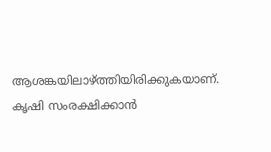ആശങ്കയിലാഴ്ത്തിയിരിക്കുകയാണ്. കൃഷി സംരക്ഷിക്കാൻ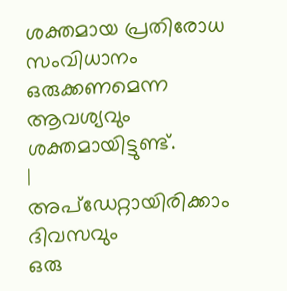ശക്തമായ പ്രതിരോധ സംവിധാനം ഒരുക്കണമെന്ന ആവശ്യവും ശക്തമായിട്ടുണ്ട്.
|
അപ്ഡേറ്റായിരിക്കാം ദിവസവും
ഒരു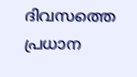ദിവസത്തെ പ്രധാന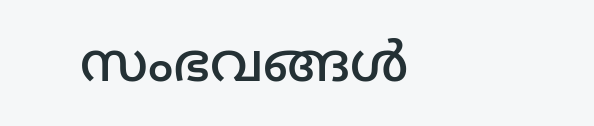സംഭവങ്ങൾ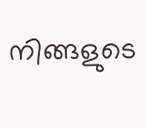നിങ്ങളുടെ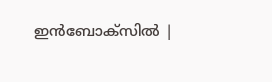ഇൻബോക്സിൽ |